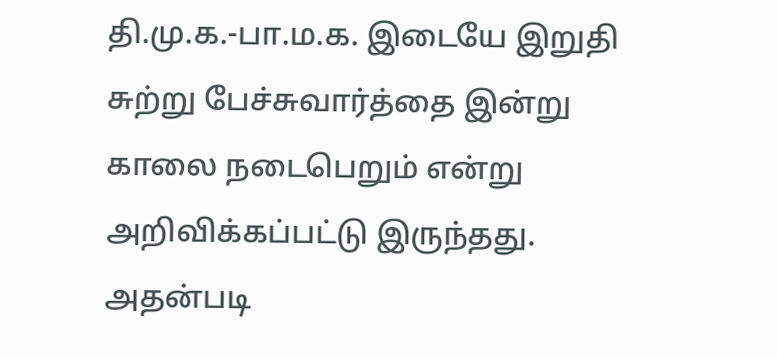தி.மு.க.-பா.ம.க. இடையே இறுதி சுற்று பேச்சுவார்த்தை இன்று காலை நடைபெறும் என்று அறிவிக்கப்பட்டு இருந்தது. அதன்படி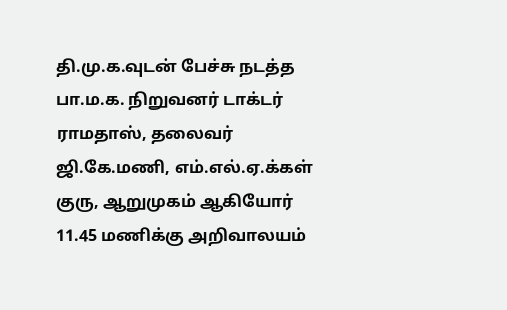தி.மு.க.வுடன் பேச்சு நடத்த பா.ம.க. நிறுவனர் டாக்டர் ராமதாஸ், தலைவர் ஜி.கே.மணி, எம்.எல்.ஏ.க்கள் குரு, ஆறுமுகம் ஆகியோர் 11.45 மணிக்கு அறிவாலயம்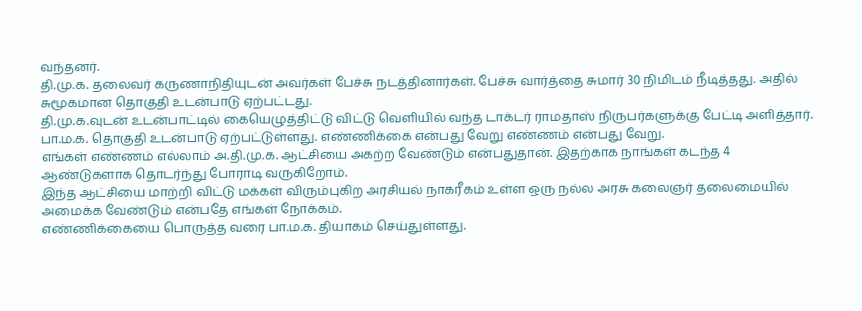வந்தனர்.
தி.மு.க. தலைவர் கருணாநிதியுடன் அவர்கள் பேச்சு நடத்தினார்கள். பேச்சு வார்த்தை சுமார் 30 நிமிடம் நீடித்தது. அதில் சுமூகமான தொகுதி உடன்பாடு ஏற்பட்டது.
தி.மு.க.வுடன் உடன்பாட்டில் கையெழுத்திட்டு விட்டு வெளியில் வந்த டாக்டர் ராமதாஸ் நிருபர்களுக்கு பேட்டி அளித்தார்.
பா.ம.க. தொகுதி உடன்பாடு ஏற்பட்டுள்ளது. எண்ணிக்கை என்பது வேறு எண்ணம் என்பது வேறு.
எங்கள் எண்ணம் எல்லாம் அ.தி.மு.க. ஆட்சியை அகற்ற வேண்டும் என்பதுதான். இதற்காக நாங்கள் கடந்த 4 ஆண்டுகளாக தொடர்ந்து போராடி வருகிறோம்.
இந்த ஆட்சியை மாற்றி விட்டு மக்கள் விரும்புகிற அரசியல் நாகரீகம் உள்ள ஒரு நல்ல அரசு கலைஞர் தலைமையில் அமைக்க வேண்டும் என்பதே எங்கள் நோக்கம்.
எண்ணிக்கையை பொருத்த வரை பா.ம.க. தியாகம் செய்துள்ளது.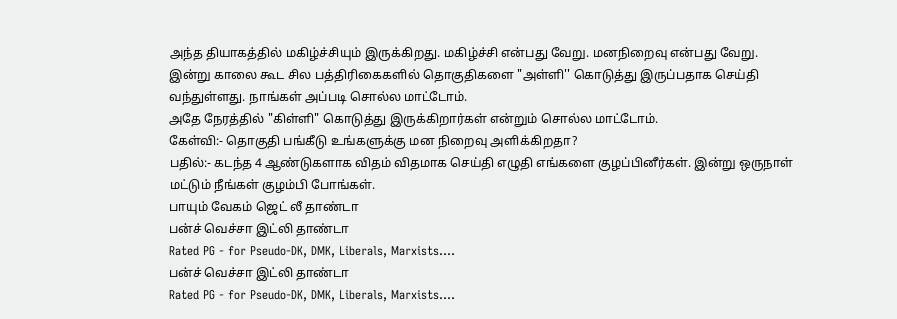அந்த தியாகத்தில் மகிழ்ச்சியும் இருக்கிறது. மகிழ்ச்சி என்பது வேறு. மனநிறைவு என்பது வேறு.
இன்று காலை கூட சில பத்திரிகைகளில் தொகுதிகளை "அள்ளி'' கொடுத்து இருப்பதாக செய்தி வந்துள்ளது. நாங்கள் அப்படி சொல்ல மாட்டோம்.
அதே நேரத்தில் "கிள்ளி" கொடுத்து இருக்கிறார்கள் என்றும் சொல்ல மாட்டோம்.
கேள்வி:- தொகுதி பங்கீடு உங்களுக்கு மன நிறைவு அளிக்கிறதா?
பதில்:- கடந்த 4 ஆண்டுகளாக விதம் விதமாக செய்தி எழுதி எங்களை குழப்பினீர்கள். இன்று ஒருநாள் மட்டும் நீங்கள் குழம்பி போங்கள்.
பாயும் வேகம் ஜெட் லீ தாண்டா
பன்ச் வெச்சா இட்லி தாண்டா
Rated PG - for Pseudo-DK, DMK, Liberals, Marxists....
பன்ச் வெச்சா இட்லி தாண்டா
Rated PG - for Pseudo-DK, DMK, Liberals, Marxists....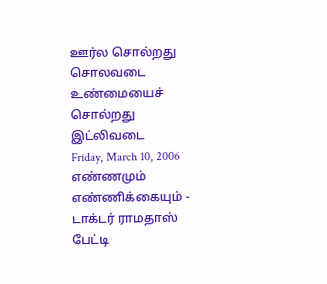ஊர்ல சொல்றது சொலவடை
உண்மையைச் சொல்றது இட்லிவடை
Friday, March 10, 2006
எண்ணமும் எண்ணிக்கையும் - டாக்டர் ராமதாஸ் பேட்டி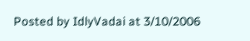Posted by IdlyVadai at 3/10/2006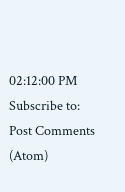02:12:00 PM
Subscribe to:
Post Comments (Atom)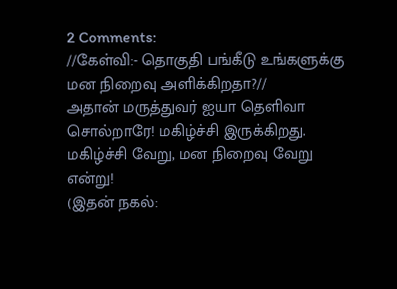2 Comments:
//கேள்வி:- தொகுதி பங்கீடு உங்களுக்கு மன நிறைவு அளிக்கிறதா?//
அதான் மருத்துவர் ஐயா தெளிவா சொல்றாரே! மகிழ்ச்சி இருக்கிறது. மகிழ்ச்சி வேறு, மன நிறைவு வேறு என்று!
(இதன் நகல்: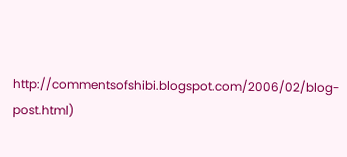http://commentsofshibi.blogspot.com/2006/02/blog-post.html)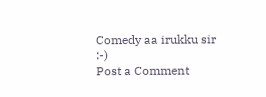Comedy aa irukku sir :-)
Post a Comment